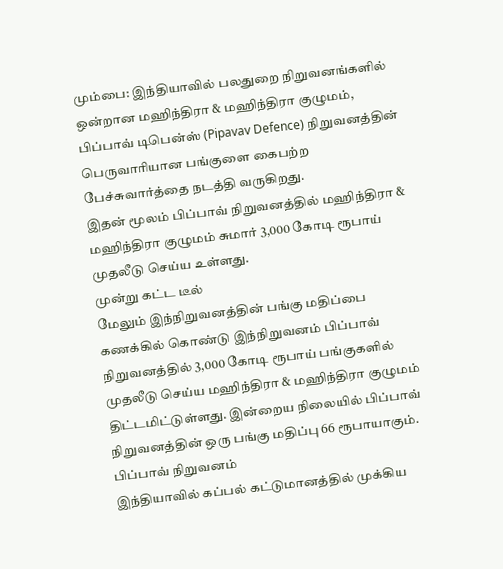மும்பை: இந்தியாவில் பலதுறை நிறுவனங்களில் ஒன்றான மஹிந்திரா & மஹிந்திரா குழுமம், பிப்பாவ் டிபென்ஸ் (Pipavav Defence) நிறுவனத்தின் பெருவாரியான பங்குளை கைபற்ற பேச்சுவார்த்தை நடத்தி வருகிறது.
இதன் மூலம் பிப்பாவ் நிறுவனத்தில் மஹிந்திரா & மஹிந்திரா குழுமம் சுமார் 3,000 கோடி ரூபாய் முதலீடு செய்ய உள்ளது.
முன்று கட்ட டீல்
மேலும் இந்நிறுவனத்தின் பங்கு மதிப்பை கணக்கில் கொண்டு இந்நிறுவனம் பிப்பாவ் நிறுவனத்தில் 3,000 கோடி ரூபாய் பங்குகளில் முதலீடு செய்ய மஹிந்திரா & மஹிந்திரா குழுமம் திட்டமிட்டுள்ளது. இன்றைய நிலையில் பிப்பாவ் நிறுவனத்தின் ஒரு பங்கு மதிப்பு 66 ரூபாயாகும்.
பிப்பாவ் நிறுவனம்
இந்தியாவில் கப்பல் கட்டுமானத்தில் முக்கிய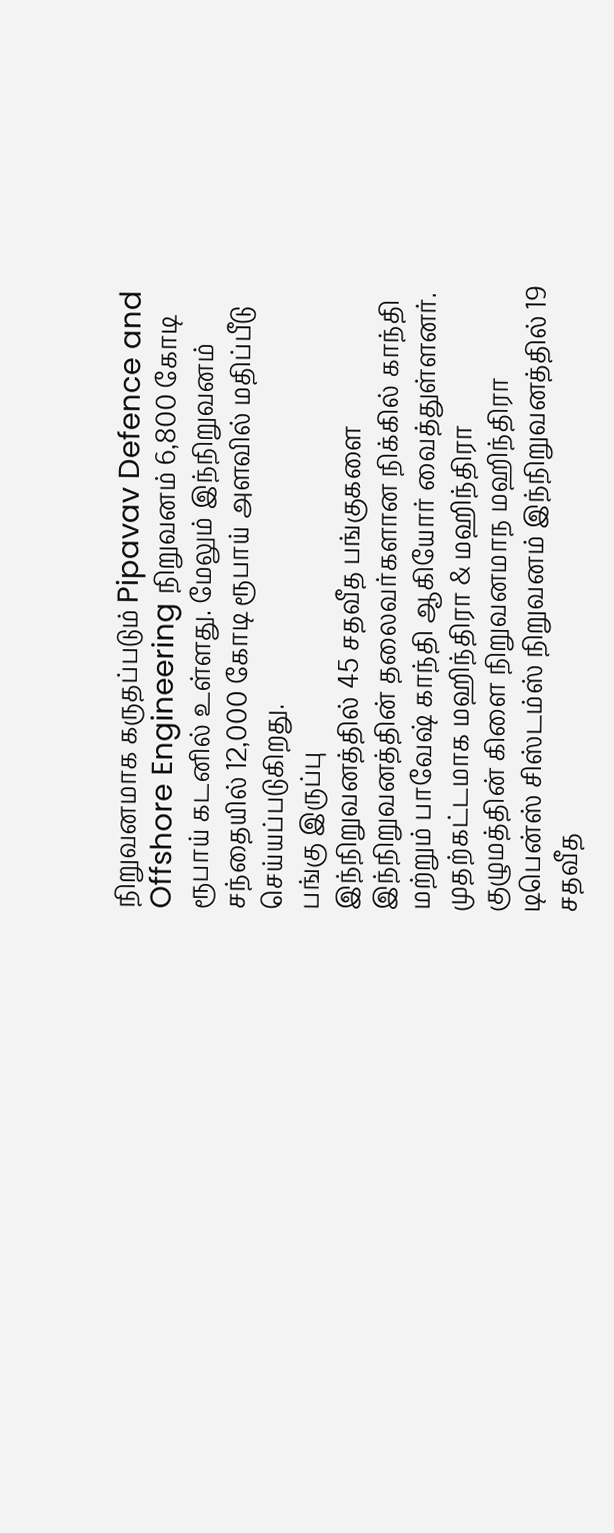நிறுவனமாக கருதப்படும் Pipavav Defence and Offshore Engineering நிறுவனம் 6,800 கோடி ரூபாய் கடனில் உள்ளது. மேலும் இந்நிறுவனம் சந்தையில் 12,000 கோடி ரூபாய் அளவில் மதிப்பீடு செய்யப்படுகிறது.
பங்கு இருப்பு
இந்நிறுவனத்தில் 45 சதவீத பங்குகளை இந்நிறுவனத்தின் தலைவர்களான நிக்கில் காந்தி மற்றும் பாவேஷ் காந்தி ஆகியோர் வைத்துள்ளனர். முதற்கட்டமாக மஹிந்திரா & மஹிந்திரா குழுமத்தின் கிளை நிறுவனமாந மஹிந்திரா டிபென்ஸ் சிஸ்டம்ஸ் நிறுவனம் இந்நிறுவனத்தில் 19 சதவீத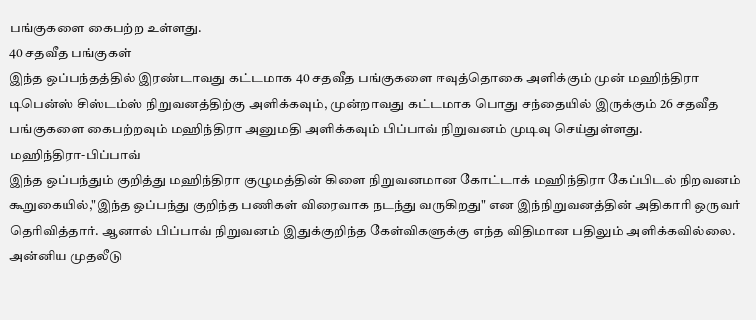பங்குகளை கைபற்ற உள்ளது.
40 சதவீத பங்குகள்
இந்த ஒப்பந்தத்தில் இரண்டாவது கட்டமாக 40 சதவீத பங்குகளை ஈவுத்தொகை அளிக்கும் முன் மஹிந்திரா டிபென்ஸ் சிஸ்டம்ஸ் நிறுவனத்திற்கு அளிக்கவும், முன்றாவது கட்டமாக பொது சந்தையில் இருக்கும் 26 சதவீத பங்குகளை கைபற்றவும் மஹிந்திரா அனுமதி அளிக்கவும் பிப்பாவ் நிறுவனம் முடிவு செய்துள்ளது.
மஹிந்திரா-பிப்பாவ்
இந்த ஒப்பந்தும் குறித்து மஹிந்திரா குழுமத்தின் கிளை நிறுவனமான கோட்டாக் மஹிந்திரா கேப்பிடல் நிறவனம் கூறுகையில்,"இந்த ஒப்பந்து குறிந்த பணிகள் விரைவாக நடந்து வருகிறது" என இந்நிறுவனத்தின் அதிகாரி ஒருவர் தெரிவித்தார். ஆனால் பிப்பாவ் நிறுவனம் இதுக்குறிந்த கேள்விகளுக்கு எந்த விதிமான பதிலும் அளிக்கவில்லை.
அன்னிய முதலீடு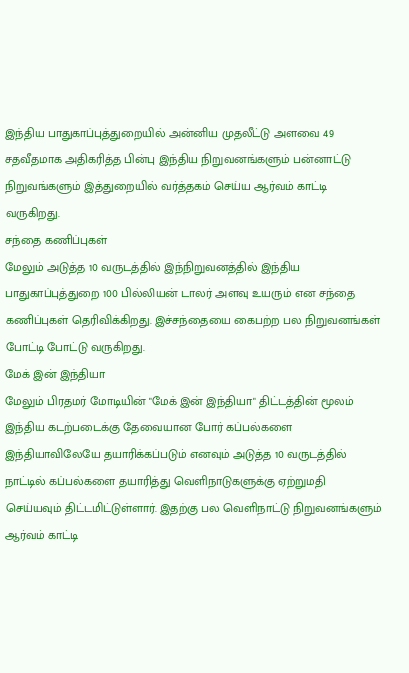இந்திய பாதுகாப்புத்துறையில் அன்னிய முதலீட்டு அளவை 49 சதவீதமாக அதிகரித்த பின்பு இந்திய நிறுவனங்களும் பன்னாட்டு நிறுவங்களும் இத்துறையில் வர்த்தகம் செய்ய ஆர்வம் காட்டி வருகிறது.
சந்தை கணிப்புகள்
மேலும் அடுத்த 10 வருடத்தில் இந்நிறுவனத்தில் இந்திய பாதுகாப்புத்துறை 100 பில்லியன் டாலர் அளவு உயரும் என சந்தை கணிப்புகள் தெரிவிக்கிறது. இச்சந்தையை கைபற்ற பல நிறுவனங்கள் போட்டி போட்டு வருகிறது.
மேக் இன் இந்தியா
மேலும் பிரதமர் மோடியின் "மேக் இன் இந்தியா" திட்டத்தின் மூலம் இந்திய கடற்படைக்கு தேவையான போர் கப்பல்களை இந்தியாவிலேயே தயாரிக்கப்படும் எனவும் அடுத்த 10 வருடத்தில் நாட்டில் கப்பல்களை தயாரித்து வெளிநாடுகளுக்கு ஏற்றுமதி செய்யவும் திட்டமிட்டுள்ளார். இதற்கு பல வெளிநாட்டு நிறுவனங்களும் ஆர்வம் காட்டி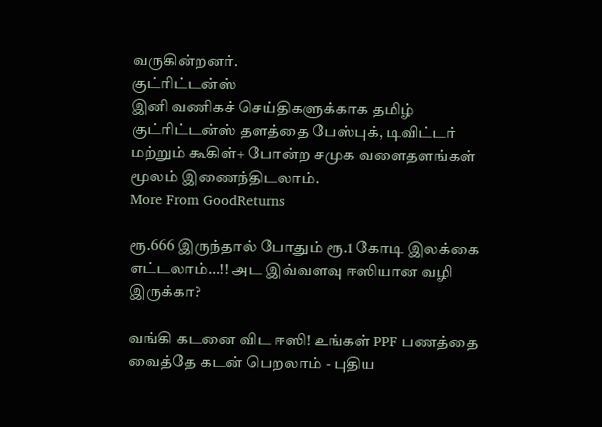வருகின்றனர்.
குட்ரிட்டன்ஸ்
இனி வணிகச் செய்திகளுக்காக தமிழ் குட்ரிட்டன்ஸ் தளத்தை பேஸ்புக், டிவிட்டர் மற்றும் கூகிள்+ போன்ற சமுக வளைதளங்கள் மூலம் இணைந்திடலாம்.
More From GoodReturns

ரூ.666 இருந்தால் போதும் ரூ.1 கோடி இலக்கை எட்டலாம்…!! அட இவ்வளவு ஈஸியான வழி இருக்கா?

வங்கி கடனை விட ஈஸி! உங்கள் PPF பணத்தை வைத்தே கடன் பெறலாம் - புதிய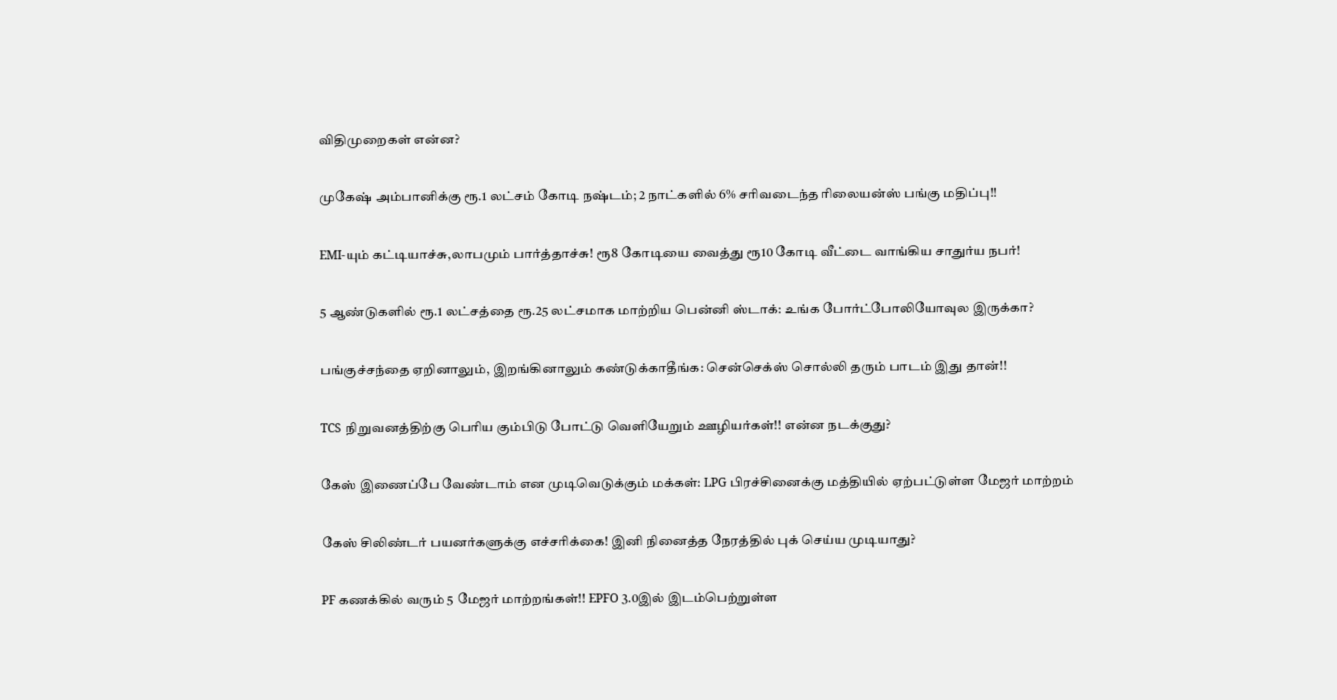விதிமுறைகள் என்ன?

முகேஷ் அம்பானிக்கு ரூ.1 லட்சம் கோடி நஷ்டம்; 2 நாட்களில் 6% சரிவடைந்த ரிலையன்ஸ் பங்கு மதிப்பு!!

EMI-யும் கட்டியாச்சு,லாபமும் பார்த்தாச்சு! ரூ8 கோடியை வைத்து ரூ10 கோடி வீட்டை வாங்கிய சாதுர்ய நபர்!

5 ஆண்டுகளில் ரூ.1 லட்சத்தை ரூ.25 லட்சமாக மாற்றிய பென்னி ஸ்டாக்: உங்க போர்ட்போலியோவுல இருக்கா?

பங்குச்சந்தை ஏறினாலும், இறங்கினாலும் கண்டுக்காதீங்க: சென்செக்ஸ் சொல்லி தரும் பாடம் இது தான்!!

TCS நிறுவனத்திற்கு பெரிய கும்பிடு போட்டு வெளியேறும் ஊழியர்கள்!! என்ன நடக்குது?

கேஸ் இணைப்பே வேண்டாம் என முடிவெடுக்கும் மக்கள்: LPG பிரச்சினைக்கு மத்தியில் ஏற்பட்டுள்ள மேஜர் மாற்றம்

கேஸ் சிலிண்டர் பயனர்களுக்கு எச்சரிக்கை! இனி நினைத்த நேரத்தில் புக் செய்ய முடியாது?

PF கணக்கில் வரும் 5 மேஜர் மாற்றங்கள்!! EPFO 3.0இல் இடம்பெற்றுள்ள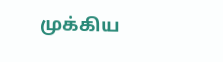முக்கிய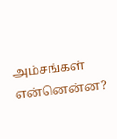அம்சங்கள் என்னென்ன?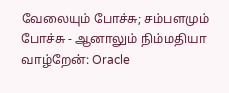வேலையும் போச்சு; சம்பளமும் போச்சு - ஆனாலும் நிம்மதியா வாழ்றேன்: Oracle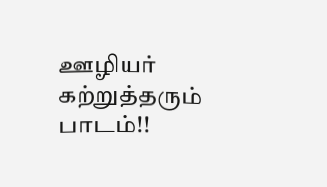ஊழியர் கற்றுத்தரும் பாடம்!!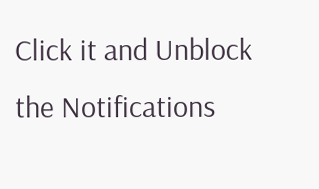Click it and Unblock the Notifications